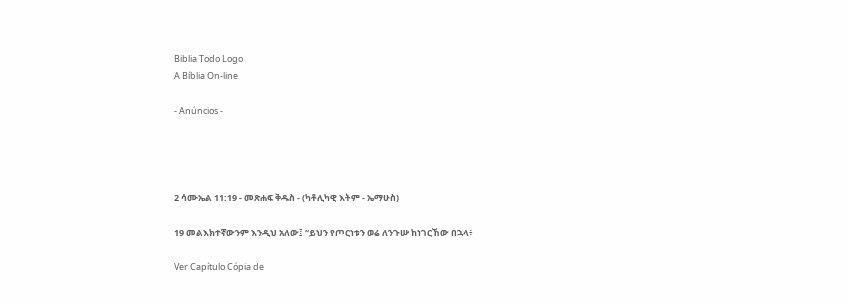Biblia Todo Logo
A Bíblia On-line

- Anúncios -




2 ሳሙኤል 11:19 - መጽሐፍ ቅዱስ - (ካቶሊካዊ እትም - ኤማሁስ)

19 መልእክተኛውንም እንዲህ አለው፤ “ይህን የጦርነቱን ወሬ ለንጉሡ ከነገርኸው በኋላ፥

Ver Capítulo Cópia de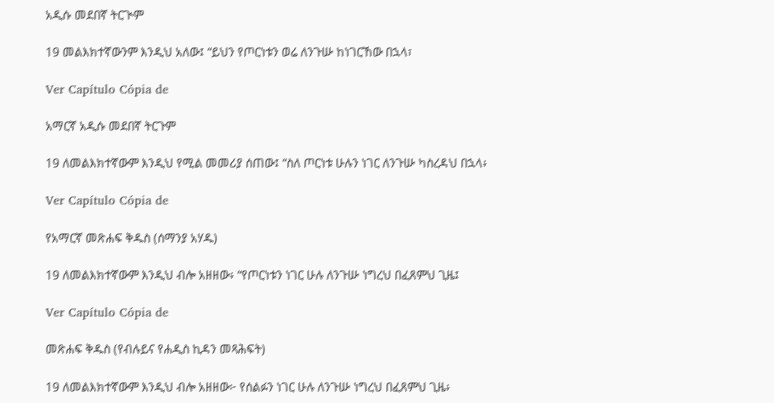አዲሱ መደበኛ ትርጒም

19 መልእክተኛውንም እንዲህ አለው፤ “ይህን የጦርነቱን ወሬ ለንጉሡ ከነገርኸው በኋላ፣

Ver Capítulo Cópia de

አማርኛ አዲሱ መደበኛ ትርጉም

19 ለመልእክተኛውም እንዲህ የሚል መመሪያ ሰጠው፤ “ስለ ጦርነቱ ሁሉን ነገር ለንጉሡ ካስረዳህ በኋላ፥

Ver Capítulo Cópia de

የአማርኛ መጽሐፍ ቅዱስ (ሰማንያ አሃዱ)

19 ለመልእክተኛውም እንዲህ ብሎ አዘዘው፥ “የጦርነቱን ነገር ሁሉ ለንጉሡ ነግረህ በፈጸምህ ጊዜ፤

Ver Capítulo Cópia de

መጽሐፍ ቅዱስ (የብሉይና የሐዲስ ኪዳን መጻሕፍት)

19 ለመልእክተኛውም እንዲህ ብሎ አዘዘው፦ የሰልፉን ነገር ሁሉ ለንጉሡ ነግረህ በፈጸምህ ጊዜ፥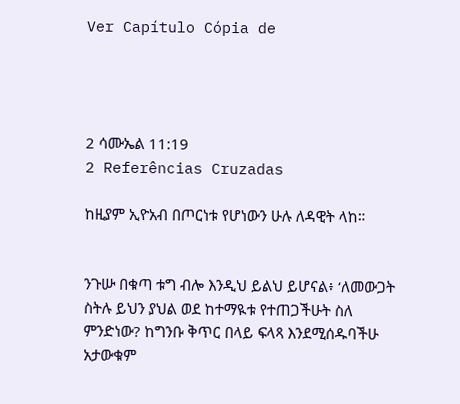Ver Capítulo Cópia de




2 ሳሙኤል 11:19
2 Referências Cruzadas

ከዚያም ኢዮአብ በጦርነቱ የሆነውን ሁሉ ለዳዊት ላከ።


ንጉሡ በቁጣ ቱግ ብሎ እንዲህ ይልህ ይሆናል፥ ‘ለመውጋት ስትሉ ይህን ያህል ወደ ከተማዪቱ የተጠጋችሁት ስለ ምንድነው? ከግንቡ ቅጥር በላይ ፍላጻ እንደሚሰዱባችሁ አታውቁም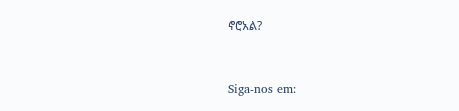ኖሮአል?


Siga-nos em: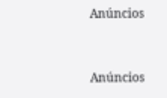Anúncios


Anúncios